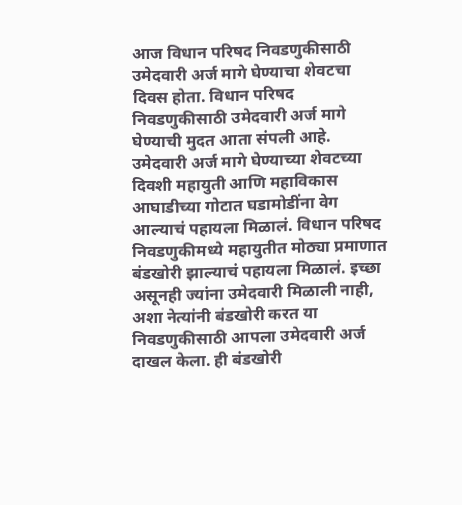आज विधान परिषद निवडणुकीसाठी उमेदवारी अर्ज मागे घेण्याचा शेवटचा दिवस होता. विधान परिषद निवडणुकीसाठी उमेदवारी अर्ज मागे घेण्याची मुदत आता संपली आहे. उमेदवारी अर्ज मागे घेण्याच्या शेवटच्या दिवशी महायुती आणि महाविकास आघाडीच्या गोटात घडामोडींना वेग आल्याचं पहायला मिळालं. विधान परिषद निवडणुकीमध्ये महायुतीत मोठ्या प्रमाणात बंडखोरी झाल्याचं पहायला मिळालं. इच्छा असूनही ज्यांना उमेदवारी मिळाली नाही, अशा नेत्यांनी बंडखोरी करत या निवडणुकीसाठी आपला उमेदवारी अर्ज दाखल केला. ही बंडखोरी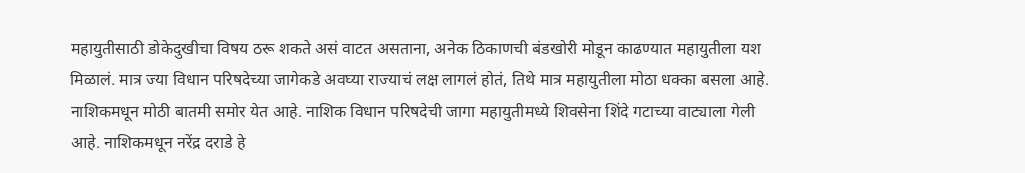महायुतीसाठी डोकेदुखीचा विषय ठरू शकते असं वाटत असताना, अनेक ठिकाणची बंडखोरी मोडून काढण्यात महायुतीला यश मिळालं. मात्र ज्या विधान परिषदेच्या जागेकडे अवघ्या राज्याचं लक्ष लागलं होतं, तिथे मात्र महायुतीला मोठा धक्का बसला आहे.
नाशिकमधून मोठी बातमी समोर येत आहे. नाशिक विधान परिषदेची जागा महायुतीमध्ये शिवसेना शिंदे गटाच्या वाट्याला गेली आहे. नाशिकमधून नरेंद्र दराडे हे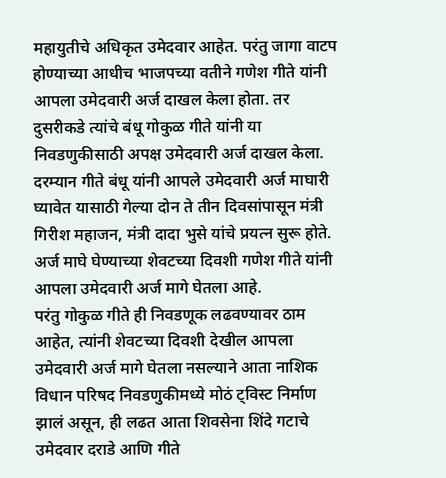महायुतीचे अधिकृत उमेदवार आहेत. परंतु जागा वाटप होण्याच्या आधीच भाजपच्या वतीने गणेश गीते यांनी आपला उमेदवारी अर्ज दाखल केला होता. तर दुसरीकडे त्यांचे बंधू गोकुळ गीते यांनी या निवडणुकीसाठी अपक्ष उमेदवारी अर्ज दाखल केला. दरम्यान गीते बंधू यांनी आपले उमेदवारी अर्ज माघारी घ्यावेत यासाठी गेल्या दोन ते तीन दिवसांपासून मंत्री गिरीश महाजन, मंत्री दादा भुसे यांचे प्रयत्न सुरू होते. अर्ज माघे घेण्याच्या शेवटच्या दिवशी गणेश गीते यांनी आपला उमेदवारी अर्ज मागे घेतला आहे.
परंतु गोकुळ गीते ही निवडणूक लढवण्यावर ठाम आहेत, त्यांनी शेवटच्या दिवशी देखील आपला उमेदवारी अर्ज मागे घेतला नसल्याने आता नाशिक विधान परिषद निवडणुकीमध्ये मोठं ट्विस्ट निर्माण झालं असून, ही लढत आता शिवसेना शिंदे गटाचे उमेदवार दराडे आणि गीते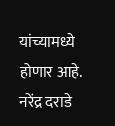यांच्यामध्ये होणार आहे. नरेंद्र दराडे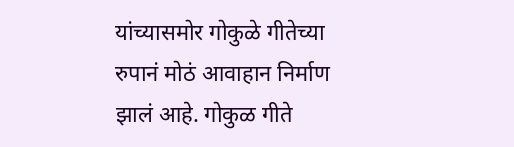यांच्यासमोर गोकुळे गीतेच्या रुपानं मोठं आवाहान निर्माण झालं आहे. गोकुळ गीते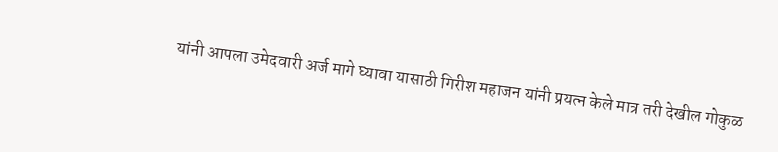यांनी आपला उमेदवारी अर्ज मागे घ्यावा यासाठी गिरीश महाजन यांनी प्रयत्न केले मात्र तरी देखील गोकुळ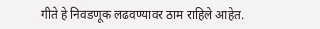गीते हे निवडणूक लढवण्यावर ठाम राहिले आहेत.